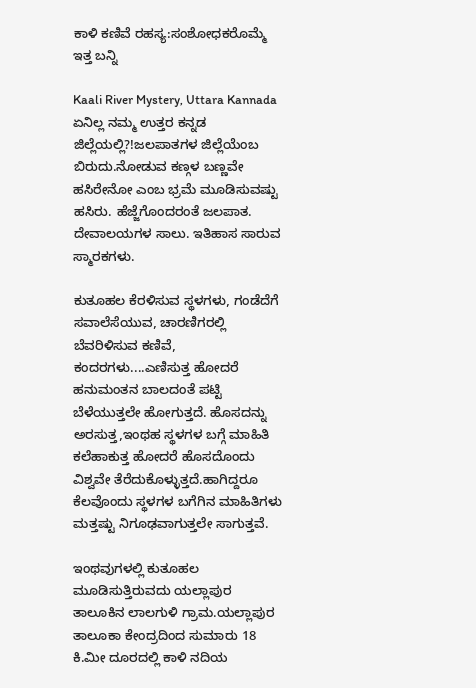ಕಾಳಿ ಕಣಿವೆ ರಹಸ್ಯ:ಸಂಶೋಧಕರೊಮ್ಮೆ ಇತ್ತ ಬನ್ನಿ

Kaali River Mystery, Uttara Kannada
ಏನಿಲ್ಲ ನಮ್ಮ ಉತ್ತರ ಕನ್ನಡ ಜಿಲ್ಲೆಯಲ್ಲಿ?!ಜಲಪಾತಗಳ ಜಿಲ್ಲೆಯೆಂಬ ಬಿರುದು.ನೋಡುವ ಕಣ್ಗಳ ಬಣ್ಣವೇ ಹಸಿರೇನೋ ಎಂಬ ಭ್ರಮೆ ಮೂಡಿಸುವಷ್ಟು ಹಸಿರು. ಹೆಜ್ಜೆಗೊಂದರಂತೆ ಜಲಪಾತ. ದೇವಾಲಯಗಳ ಸಾಲು. ಇತಿಹಾಸ ಸಾರುವ ಸ್ಮಾರಕಗಳು.

ಕುತೂಹಲ ಕೆರಳಿಸುವ ಸ್ಥಳಗಳು, ಗಂಡೆದೆಗೆ ಸವಾಲೆಸೆಯುವ, ಚಾರಣಿಗರಲ್ಲಿ ಬೆವರಿಳಿಸುವ ಕಣಿವೆ, ಕಂದರಗಳು....ಎಣಿಸುತ್ತ ಹೋದರೆ ಹನುಮಂತನ ಬಾಲದಂತೆ ಪಟ್ಟಿ ಬೆಳೆಯುತ್ತಲೇ ಹೋಗುತ್ತದೆ. ಹೊಸದನ್ನು ಅರಸುತ್ತ,ಇಂಥಹ ಸ್ಥಳಗಳ ಬಗ್ಗೆ ಮಾಹಿತಿ ಕಲೆಹಾಕುತ್ತ ಹೋದರೆ ಹೊಸದೊಂದು ವಿಶ್ವವೇ ತೆರೆದುಕೊಳ್ಳುತ್ತದೆ.ಹಾಗಿದ್ದರೂ ಕೆಲವೊಂದು ಸ್ಥಳಗಳ ಬಗೆಗಿನ ಮಾಹಿತಿಗಳು ಮತ್ತಷ್ಟು ನಿಗೂಢವಾಗುತ್ತಲೇ ಸಾಗುತ್ತವೆ.

ಇಂಥವುಗಳಲ್ಲಿ ಕುತೂಹಲ ಮೂಡಿಸುತ್ತಿರುವದು ಯಲ್ಲಾಪುರ ತಾಲೂಕಿನ ಲಾಲಗುಳಿ ಗ್ರಾಮ.ಯಲ್ಲಾಪುರ ತಾಲೂಕಾ ಕೇಂದ್ರದಿಂದ ಸುಮಾರು 18 ಕಿ.ಮೀ ದೂರದಲ್ಲಿ ಕಾಳಿ ನದಿಯ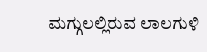ಮಗ್ಗುಲಲ್ಲಿರುವ ಲಾಲಗುಳಿ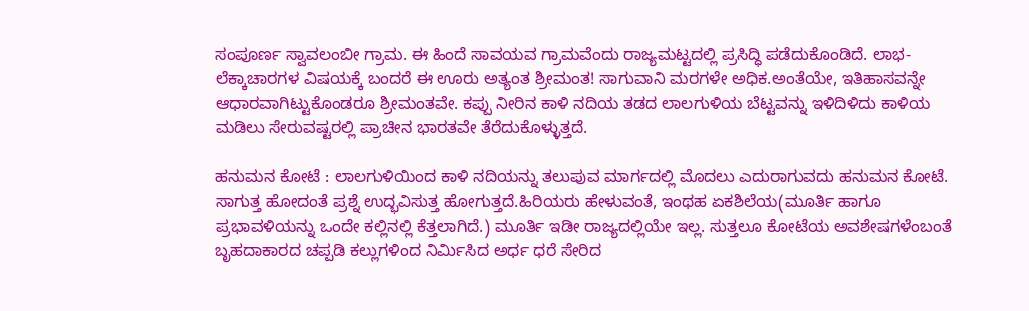ಸಂಪೂರ್ಣ ಸ್ವಾವಲಂಬೀ ಗ್ರಾಮ. ಈ ಹಿಂದೆ ಸಾವಯವ ಗ್ರಾಮವೆಂದು ರಾಜ್ಯಮಟ್ಟದಲ್ಲಿ ಪ್ರಸಿದ್ಧಿ ಪಡೆದುಕೊಂಡಿದೆ. ಲಾಭ-ಲೆಕ್ಕಾಚಾರಗಳ ವಿಷಯಕ್ಕೆ ಬಂದರೆ ಈ ಊರು ಅತ್ಯಂತ ಶ್ರೀಮಂತ! ಸಾಗುವಾನಿ ಮರಗಳೇ ಅಧಿಕ.ಅಂತೆಯೇ, ಇತಿಹಾಸವನ್ನೇ ಆಧಾರವಾಗಿಟ್ಟುಕೊಂಡರೂ ಶ್ರೀಮಂತವೇ. ಕಪ್ಪು ನೀರಿನ ಕಾಳಿ ನದಿಯ ತಡದ ಲಾಲಗುಳಿಯ ಬೆಟ್ಟವನ್ನು ಇಳಿದಿಳಿದು ಕಾಳಿಯ ಮಡಿಲು ಸೇರುವಷ್ಟರಲ್ಲಿ ಪ್ರಾಚೀನ ಭಾರತವೇ ತೆರೆದುಕೊಳ್ಳುತ್ತದೆ.

ಹನುಮನ ಕೋಟೆ : ಲಾಲಗುಳಿಯಿಂದ ಕಾಳಿ ನದಿಯನ್ನು ತಲುಪುವ ಮಾರ್ಗದಲ್ಲಿ ಮೊದಲು ಎದುರಾಗುವದು ಹನುಮನ ಕೋಟೆ. ಸಾಗುತ್ತ ಹೋದಂತೆ ಪ್ರಶ್ನೆ ಉದ್ಭವಿಸುತ್ತ ಹೋಗುತ್ತದೆ.ಹಿರಿಯರು ಹೇಳುವಂತೆ, ಇಂಥಹ ಏಕಶಿಲೆಯ(ಮೂರ್ತಿ ಹಾಗೂ ಪ್ರಭಾವಳಿಯನ್ನು ಒಂದೇ ಕಲ್ಲಿನಲ್ಲಿ ಕೆತ್ತಲಾಗಿದೆ.) ಮೂರ್ತಿ ಇಡೀ ರಾಜ್ಯದಲ್ಲಿಯೇ ಇಲ್ಲ. ಸುತ್ತಲೂ ಕೋಟೆಯ ಅವಶೇಷಗಳೆಂಬಂತೆ ಬೃಹದಾಕಾರದ ಚಪ್ಪಡಿ ಕಲ್ಲುಗಳಿಂದ ನಿರ್ಮಿಸಿದ ಅರ್ಧ ಧರೆ ಸೇರಿದ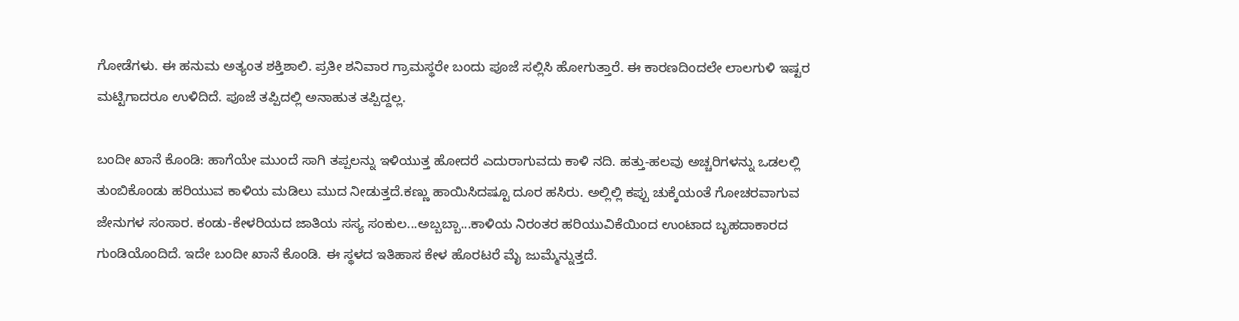ಗೋಡೆಗಳು. ಈ ಹನುಮ ಅತ್ಯಂತ ಶಕ್ತಿಶಾಲಿ. ಪ್ರತೀ ಶನಿವಾರ ಗ್ರಾಮಸ್ಥರೇ ಬಂದು ಪೂಜೆ ಸಲ್ಲಿಸಿ ಹೋಗುತ್ತಾರೆ. ಈ ಕಾರಣದಿಂದಲೇ ಲಾಲಗುಳಿ ಇಷ್ಟರ ಮಟ್ಟಿಗಾದರೂ ಉಳಿದಿದೆ. ಪೂಜೆ ತಪ್ಪಿದಲ್ಲಿ ಅನಾಹುತ ತಪ್ಪಿದ್ದಲ್ಲ.

ಬಂದೀ ಖಾನೆ ಕೊಂಡಿ: ಹಾಗೆಯೇ ಮುಂದೆ ಸಾಗಿ ತಪ್ಪಲನ್ನು ಇಳಿಯುತ್ತ ಹೋದರೆ ಎದುರಾಗುವದು ಕಾಳಿ ನದಿ. ಹತ್ತು-ಹಲವು ಅಚ್ಚರಿಗಳನ್ನು ಒಡಲಲ್ಲಿ ತುಂಬಿಕೊಂಡು ಹರಿಯುವ ಕಾಳಿಯ ಮಡಿಲು ಮುದ ನೀಡುತ್ತದೆ.ಕಣ್ಣು ಹಾಯಿಸಿದಷ್ಟೂ ದೂರ ಹಸಿರು. ಅಲ್ಲಿಲ್ಲಿ ಕಪ್ಪು ಚುಕ್ಕೆಯಂತೆ ಗೋಚರವಾಗುವ ಜೇನುಗಳ ಸಂಸಾರ. ಕಂಡು-ಕೇಳರಿಯದ ಜಾತಿಯ ಸಸ್ಯ ಸಂಕುಲ...ಅಬ್ಬಬ್ಬಾ...ಕಾಳಿಯ ನಿರಂತರ ಹರಿಯುವಿಕೆಯಿಂದ ಉಂಟಾದ ಬೃಹದಾಕಾರದ ಗುಂಡಿಯೊಂದಿದೆ. ಇದೇ ಬಂದೀ ಖಾನೆ ಕೊಂಡಿ. ಈ ಸ್ಥಳದ ಇತಿಹಾಸ ಕೇಳ ಹೊರಟರೆ ಮೈ ಜುಮ್ಮೆನ್ನುತ್ತದೆ.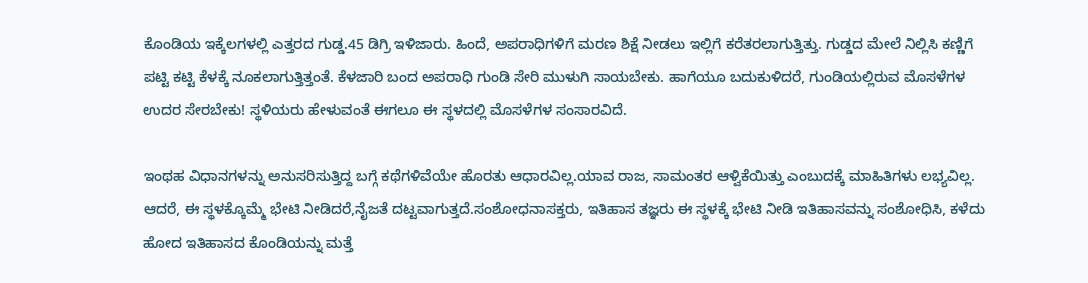ಕೊಂಡಿಯ ಇಕ್ಕೆಲಗಳಲ್ಲಿ ಎತ್ತರದ ಗುಡ್ಡ.45 ಡಿಗ್ರಿ ಇಳಿಜಾರು. ಹಿಂದೆ, ಅಪರಾಧಿಗಳಿಗೆ ಮರಣ ಶಿಕ್ಷೆ ನೀಡಲು ಇಲ್ಲಿಗೆ ಕರೆತರಲಾಗುತ್ತಿತ್ತು. ಗುಡ್ಡದ ಮೇಲೆ ನಿಲ್ಲಿಸಿ ಕಣ್ಣಿಗೆ ಪಟ್ಟಿ ಕಟ್ಟಿ ಕೆಳಕ್ಕೆ ನೂಕಲಾಗುತ್ತಿತ್ತಂತೆ. ಕೆಳಜಾರಿ ಬಂದ ಅಪರಾಧಿ ಗುಂಡಿ ಸೇರಿ ಮುಳುಗಿ ಸಾಯಬೇಕು. ಹಾಗೆಯೂ ಬದುಕುಳಿದರೆ, ಗುಂಡಿಯಲ್ಲಿರುವ ಮೊಸಳೆಗಳ ಉದರ ಸೇರಬೇಕು! ಸ್ಥಳಿಯರು ಹೇಳುವಂತೆ ಈಗಲೂ ಈ ಸ್ಥಳದಲ್ಲಿ ಮೊಸಳೆಗಳ ಸಂಸಾರವಿದೆ.

ಇಂಥಹ ವಿಧಾನಗಳನ್ನು ಅನುಸರಿಸುತ್ತಿದ್ದ ಬಗ್ಗೆ ಕಥೆಗಳಿವೆಯೇ ಹೊರತು ಆಧಾರವಿಲ್ಲ.ಯಾವ ರಾಜ, ಸಾಮಂತರ ಆಳ್ವಿಕೆಯಿತ್ತು ಎಂಬುದಕ್ಕೆ ಮಾಹಿತಿಗಳು ಲಭ್ಯವಿಲ್ಲ. ಆದರೆ, ಈ ಸ್ಥಳಕ್ಕೊಮ್ಮೆ ಭೇಟಿ ನೀಡಿದರೆ,ನೈಜತೆ ದಟ್ಟವಾಗುತ್ತದೆ.ಸಂಶೋಧನಾಸಕ್ತರು, ಇತಿಹಾಸ ತಜ್ಞರು ಈ ಸ್ಥಳಕ್ಕೆ ಭೇಟಿ ನೀಡಿ ಇತಿಹಾಸವನ್ನು ಸಂಶೋಧಿಸಿ, ಕಳೆದು ಹೋದ ಇತಿಹಾಸದ ಕೊಂಡಿಯನ್ನು ಮತ್ತೆ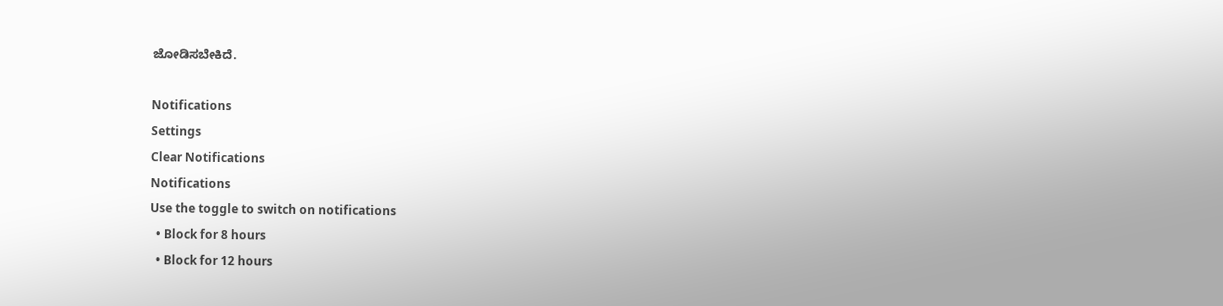ಜೋಡಿಸಬೇಕಿದೆ.

Notifications
Settings
Clear Notifications
Notifications
Use the toggle to switch on notifications
  • Block for 8 hours
  • Block for 12 hours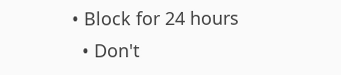• Block for 24 hours
  • Don't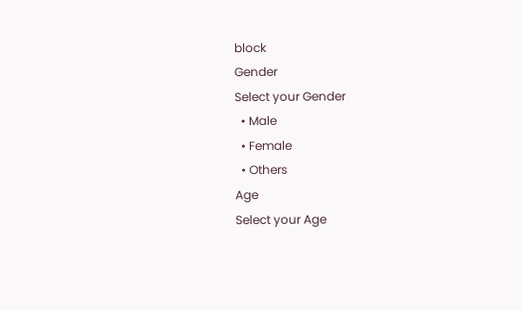block
Gender
Select your Gender
  • Male
  • Female
  • Others
Age
Select your Age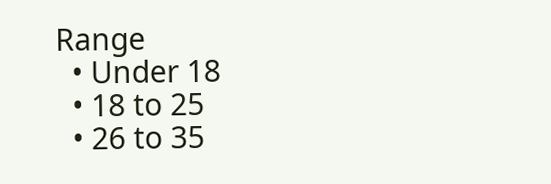Range
  • Under 18
  • 18 to 25
  • 26 to 35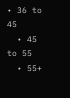• 36 to 45
  • 45 to 55
  • 55+